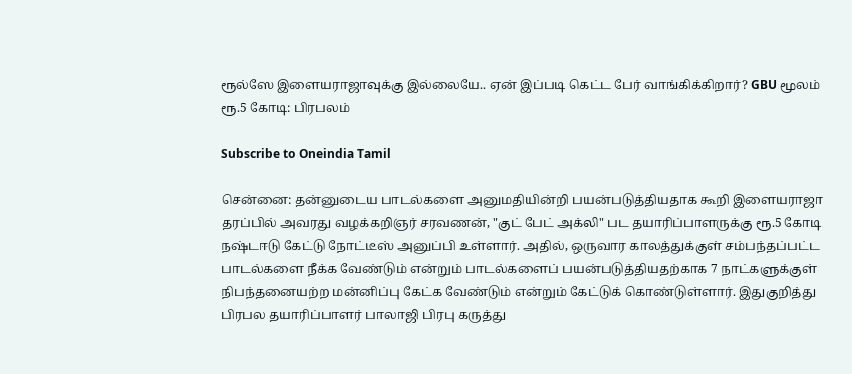ரூல்ஸே இளையராஜாவுக்கு இல்லையே.. ஏன் இப்படி கெட்ட பேர் வாங்கிக்கிறார்? GBU மூலம் ரூ.5 கோடி: பிரபலம்

Subscribe to Oneindia Tamil

சென்னை: தன்னுடைய பாடல்களை அனுமதியின்றி பயன்படுத்தியதாக கூறி இளையராஜா தரப்பில் அவரது வழக்கறிஞர் சரவணன், "குட் பேட் அக்லி" பட தயாரிப்பாளருக்கு ரூ.5 கோடி நஷ்டஈடு கேட்டு நோட்டீஸ் அனுப்பி உள்ளார். அதில், ஒருவார காலத்துக்குள் சம்பந்தப்பட்ட பாடல்களை நீக்க வேண்டும் என்றும் பாடல்களைப் பயன்படுத்தியதற்காக 7 நாட்களுக்குள் நிபந்தனையற்ற மன்னிப்பு கேட்க வேண்டும் என்றும் கேட்டுக் கொண்டுள்ளார். இதுகுறித்து பிரபல தயாரிப்பாளர் பாலாஜி பிரபு கருத்து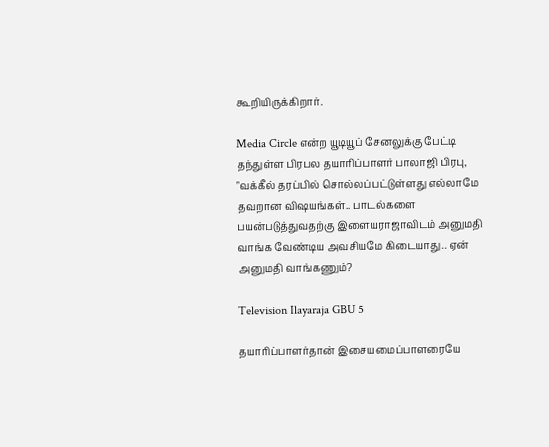கூறியிருக்கிறார்.

Media Circle என்ற யூடியூப் சேனலுக்கு பேட்டி தந்துள்ள பிரபல தயாரிப்பாளர் பாலாஜி பிரபு, "வக்கீல் தரப்பில் சொல்லப்பட்டுள்ளது எல்லாமே தவறான விஷயங்கள்.. பாடல்களை பயன்படுத்துவதற்கு இளையராஜாவிடம் அனுமதி வாங்க வேண்டிய அவசியமே கிடையாது.. ஏன் அனுமதி வாங்கணும்?

Television Ilayaraja GBU 5

தயாரிப்பாளர்தான் இசையமைப்பாளரையே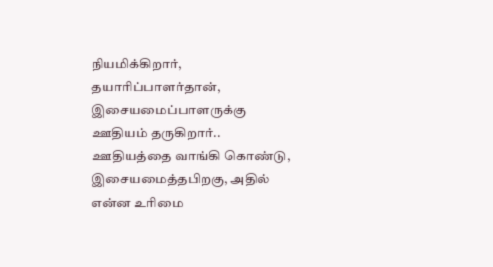நியமிக்கிறார், தயாரிப்பாளர்தான், இசையமைப்பாளருக்கு ஊதியம் தருகிறார்.. ஊதியத்தை வாங்கி கொண்டு, இசையமைத்தபிறகு, அதில் என்ன உரிமை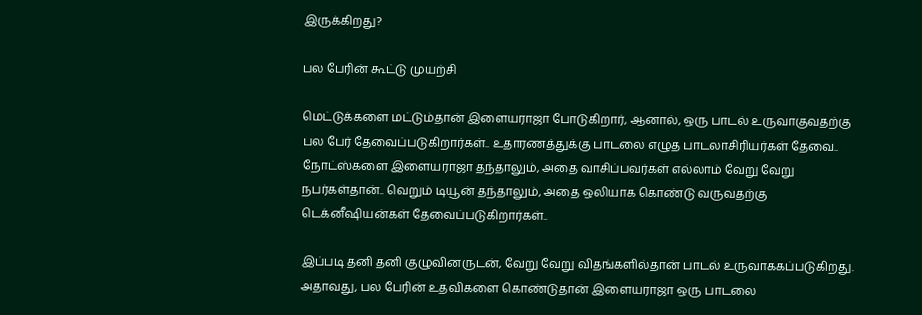இருக்கிறது?

பல பேரின் கூட்டு முயற்சி

மெட்டுக்களை மட்டும்தான் இளையராஜா போடுகிறார், ஆனால், ஒரு பாடல் உருவாகுவதற்கு பல பேர் தேவைப்படுகிறார்கள்.. உதாரணத்துக்கு பாடலை எழுத பாடலாசிரியர்கள் தேவை.. நோட்ஸ்களை இளையராஜா தந்தாலும், அதை வாசிப்பவர்கள் எல்லாம் வேறு வேறு நபர்கள்தான்.. வெறும் டியூன் தந்தாலும், அதை ஒலியாக கொண்டு வருவதற்கு டெக்னீஷியன்கள் தேவைப்படுகிறார்கள்..

இப்படி தனி தனி குழுவினருடன், வேறு வேறு விதங்களில்தான் பாடல் உருவாககப்படுகிறது. அதாவது, பல பேரின் உதவிகளை கொண்டுதான் இளையராஜா ஒரு பாடலை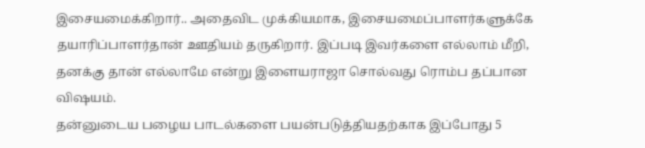இசையமைக்கிறார்.. அதைவிட முக்கியமாக, இசையமைப்பாளர்களுக்கே தயாரிப்பாளர்தான் ஊதியம் தருகிறார். இப்படி இவர்களை எல்லாம் மீறி, தனக்கு தான் எல்லாமே என்று இளையராஜா சொல்வது ரொம்ப தப்பான விஷயம்.
தன்னுடைய பழைய பாடல்களை பயன்படுத்தியதற்காக இப்போது 5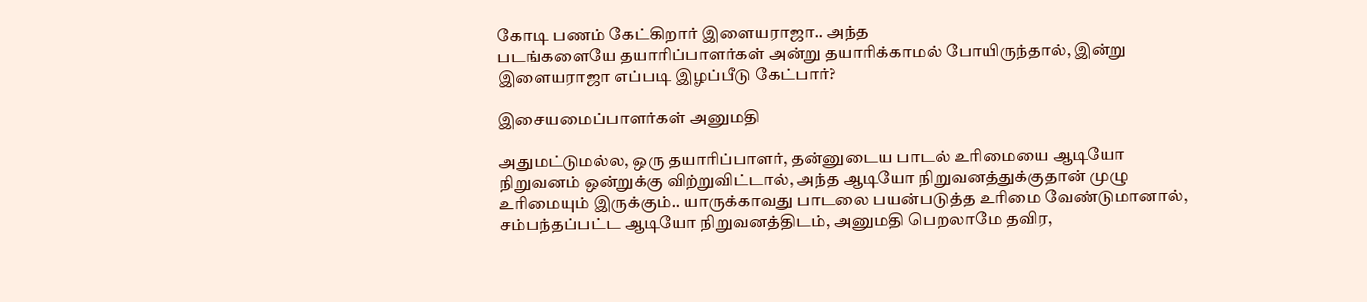கோடி பணம் கேட்கிறார் இளையராஜா.. அந்த
படங்களையே தயாரிப்பாளர்கள் அன்று தயாரிக்காமல் போயிருந்தால், இன்று இளையராஜா எப்படி இழப்பீடு கேட்பார்?

இசையமைப்பாளர்கள் அனுமதி

அதுமட்டுமல்ல, ஒரு தயாரிப்பாளர், தன்னுடைய பாடல் உரிமையை ஆடியோ நிறுவனம் ஒன்றுக்கு விற்றுவிட்டால், அந்த ஆடியோ நிறுவனத்துக்குதான் முழு உரிமையும் இருக்கும்.. யாருக்காவது பாடலை பயன்படுத்த உரிமை வேண்டுமானால், சம்பந்தப்பட்ட ஆடியோ நிறுவனத்திடம், அனுமதி பெறலாமே தவிர,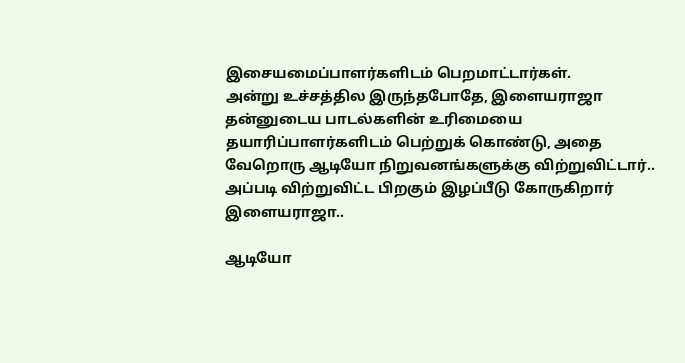இசையமைப்பாளர்களிடம் பெறமாட்டார்கள்.
அன்று உச்சத்தில இருந்தபோதே, இளையராஜா தன்னுடைய பாடல்களின் உரிமையை தயாரிப்பாளர்களிடம் பெற்றுக் கொண்டு, அதை வேறொரு ஆடியோ நிறுவனங்களுக்கு விற்றுவிட்டார்.. அப்படி விற்றுவிட்ட பிறகும் இழப்பீடு கோருகிறார் இளையராஜா..

ஆடியோ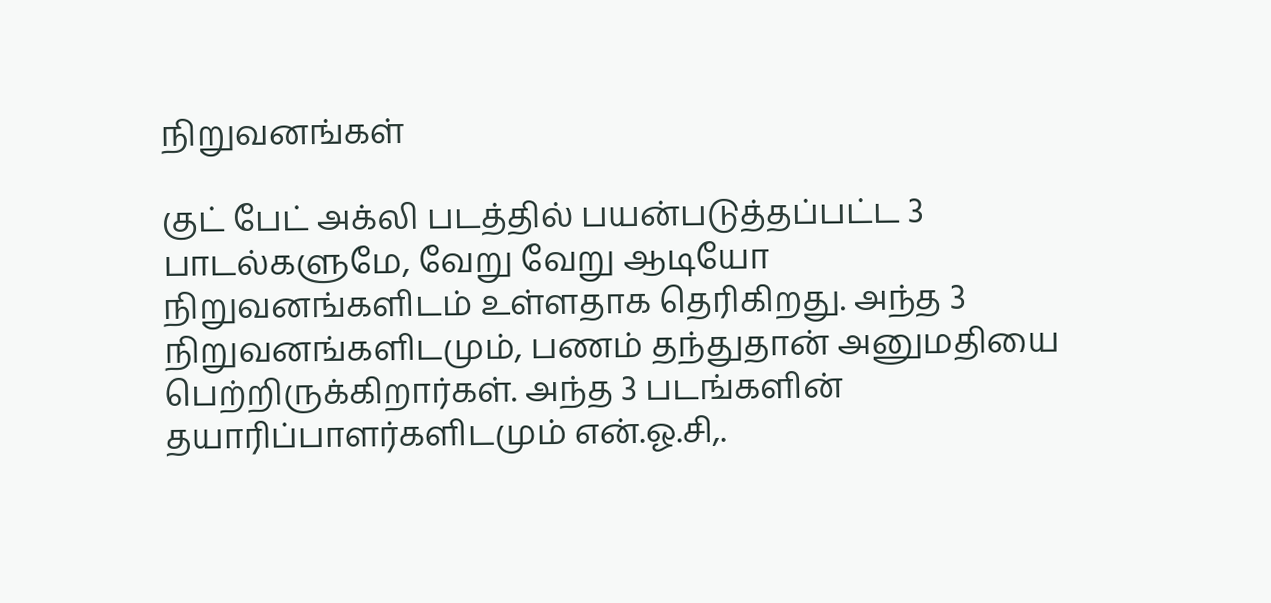நிறுவனங்கள்

குட் பேட் அக்லி படத்தில் பயன்படுத்தப்பட்ட 3 பாடல்களுமே, வேறு வேறு ஆடியோ நிறுவனங்களிடம் உள்ளதாக தெரிகிறது. அந்த 3 நிறுவனங்களிடமும், பணம் தந்துதான் அனுமதியை பெற்றிருக்கிறார்கள். அந்த 3 படங்களின் தயாரிப்பாளர்களிடமும் என்.ஓ.சி,.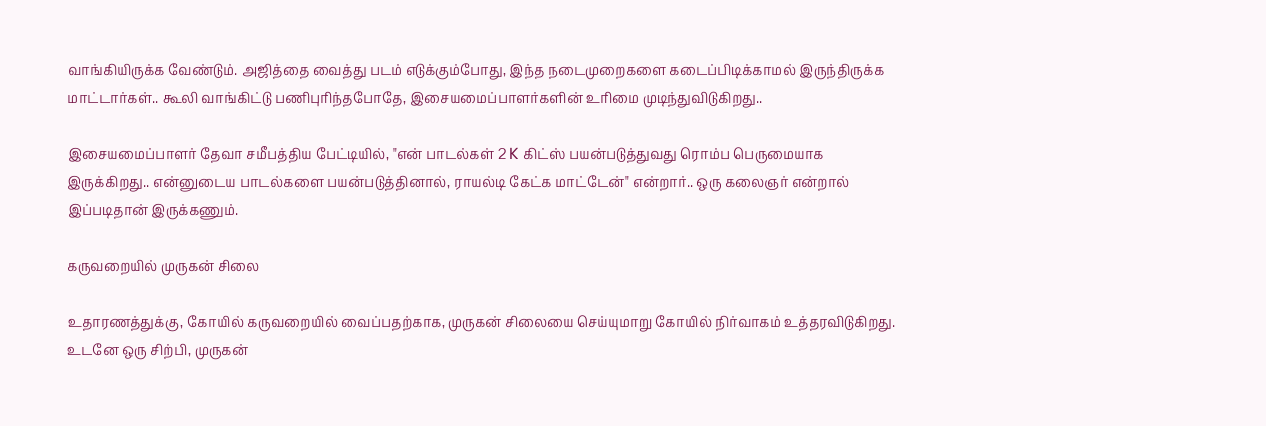வாங்கியிருக்க வேண்டும். அஜித்தை வைத்து படம் எடுக்கும்போது, இந்த நடைமுறைகளை கடைப்பிடிக்காமல் இருந்திருக்க மாட்டார்கள்.. கூலி வாங்கிட்டு பணிபுரிந்தபோதே, இசையமைப்பாளர்களின் உரிமை முடிந்துவிடுகிறது..

இசையமைப்பாளர் தேவா சமீபத்திய பேட்டியில், "என் பாடல்கள் 2 K கிட்ஸ் பயன்படுத்துவது ரொம்ப பெருமையாக இருக்கிறது.. என்னுடைய பாடல்களை பயன்படுத்தினால், ராயல்டி கேட்க மாட்டேன்" என்றார்.. ஒரு கலைஞர் என்றால் இப்படிதான் இருக்கணும்.

கருவறையில் முருகன் சிலை

உதாரணத்துக்கு, கோயில் கருவறையில் வைப்பதற்காக, முருகன் சிலையை செய்யுமாறு கோயில் நிர்வாகம் உத்தரவிடுகிறது. உடனே ஒரு சிற்பி, முருகன்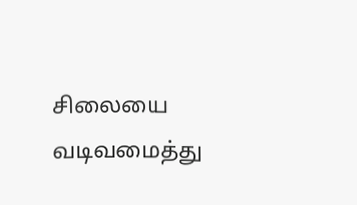சிலையை வடிவமைத்து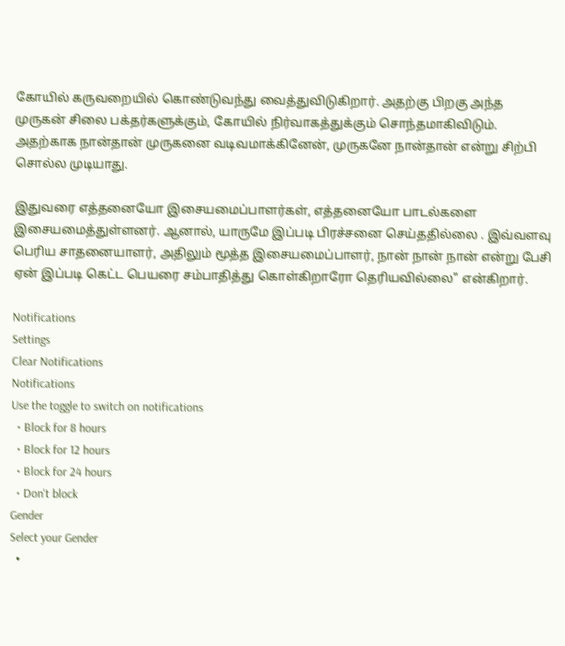கோயில் கருவறையில் கொண்டுவந்து வைத்துவிடுகிறார். அதற்கு பிறகு அந்த முருகன் சிலை பக்தர்களுக்கும், கோயில் நிர்வாகத்துக்கும் சொந்தமாகிவிடும். அதற்காக நான்தான் முருகனை வடிவமாக்கினேன், முருகனே நான்தான் என்று சிற்பி சொல்ல முடியாது.

இதுவரை எத்தனையோ இசையமைப்பாளர்கள், எத்தனையோ பாடல்களை இசையமைத்துள்ளனர். ஆனால், யாருமே இப்படி பிரச்சனை செய்ததில்லை . இவ்வளவு பெரிய சாதனையாளர், அதிலும் மூத்த இசையமைப்பாளர், நான் நான் நான் என்று பேசி ஏன் இப்படி கெட்ட பெயரை சம்பாதித்து கொள்கிறாரோ தெரியவில்லை" என்கிறார்.

Notifications
Settings
Clear Notifications
Notifications
Use the toggle to switch on notifications
  • Block for 8 hours
  • Block for 12 hours
  • Block for 24 hours
  • Don't block
Gender
Select your Gender
  •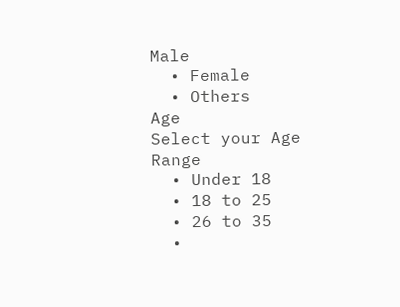Male
  • Female
  • Others
Age
Select your Age Range
  • Under 18
  • 18 to 25
  • 26 to 35
  •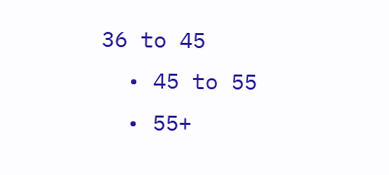36 to 45
  • 45 to 55
  • 55+